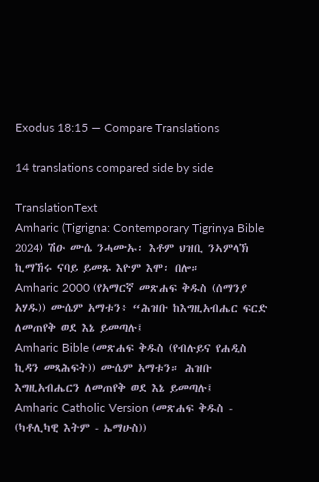Exodus 18:15 — Compare Translations

14 translations compared side by side

TranslationText
Amharic (Tigrigna: Contemporary Tigrinya Bible 2024) ሽዑ ሙሴ ንሓሙኡ፡ እቶም ህዝቢ ንኣምላኽ ኪማኸሩ ናባይ ይመጹ እዮም እሞ፡ በሎ።
Amharic 2000 (የአማርኛ መጽሐፍ ቅዱስ (ሰማንያ አሃዱ)) ሙሴም አማቱን፥ “ሕዝቡ ከእግዚአብሔር ፍርድ ለመጠየቅ ወደ እኔ ይመጣሉ፤
Amharic Bible (መጽሐፍ ቅዱስ (የብሉይና የሐዲስ ኪዳን መጻሕፍት)) ሙሴም አማቱን። ሕዝቡ እግዚአብሔርን ለመጠየቅ ወደ እኔ ይመጣሉ፤
Amharic Catholic Version (መጽሐፍ ቅዱስ - (ካቶሊካዊ እትም - ኤማሁስ))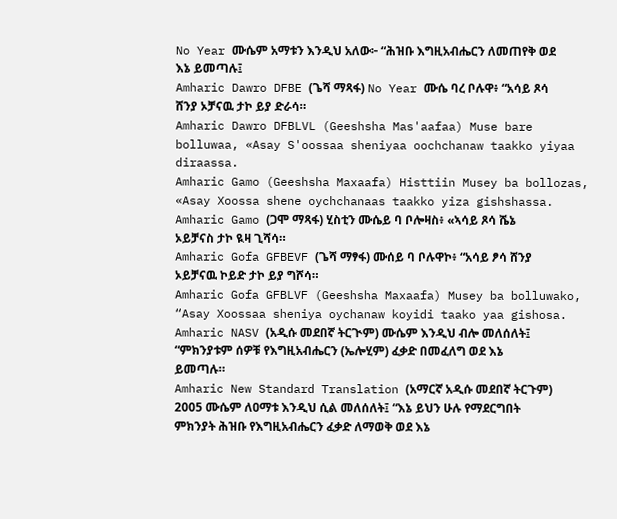No Year ሙሴም አማቱን እንዲህ አለው፦ “ሕዝቡ እግዚአብሔርን ለመጠየቅ ወደ እኔ ይመጣሉ፤
Amharic Dawro DFBE (ጌሻ ማጻፋ) No Year ሙሴ ባረ ቦሉዋ፥ “አሳይ ጾሳ ሸንያ ኦቻናዉ ታኮ ይያ ድራሳ።
Amharic Dawro DFBLVL (Geeshsha Mas'aafaa) Muse bare bolluwaa, «Asay S'oossaa sheniyaa oochchanaw taakko yiyaa diraassa.
Amharic Gamo (Geeshsha Maxaafa) Histtiin Musey ba bollozas, «Asay Xoossa shene oychchanaas taakko yiza gishshassa.
Amharic Gamo (ጋሞ ማጻፋ) ሂስቲን ሙሴይ ባ ቦሎዛስ፥ «ኣሳይ ጾሳ ሼኔ ኦይቻናስ ታኮ ዪዛ ጊሻሳ።
Amharic Gofa GFBEVF (ጌሻ ማፃፋ) ሙሰይ ባ ቦሉዋኮ፥ “አሳይ ፆሳ ሸንያ ኦይቻናዉ ኮይድ ታኮ ይያ ግሾሳ።
Amharic Gofa GFBLVF (Geeshsha Maxaafa) Musey ba bolluwako, “Asay Xoossaa sheniya oychanaw koyidi taako yaa gishosa.
Amharic NASV (አዲሱ መደበኛ ትርጒም) ሙሴም እንዲህ ብሎ መለሰለት፤ “ምክንያቱም ሰዎቹ የእግዚአብሔርን (ኤሎሂም) ፈቃድ በመፈለግ ወደ እኔ ይመጣሉ።
Amharic New Standard Translation (አማርኛ አዲሱ መደበኛ ትርጉም) 2005 ሙሴም ለዐማቱ እንዲህ ሲል መለሰለት፤ “እኔ ይህን ሁሉ የማደርግበት ምክንያት ሕዝቡ የእግዚአብሔርን ፈቃድ ለማወቅ ወደ እኔ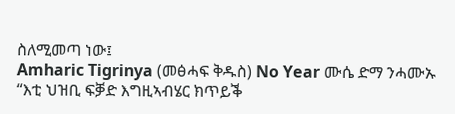ስለሚመጣ ነው፤
Amharic Tigrinya (መፅሓፍ ቅዱስ) No Year ሙሴ ድማ ንሓሙኡ “እቲ ህዝቢ ፍቓድ እግዚኣብሄር ክጥይቕ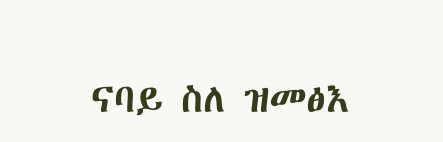ናባይ ስለ ዝመፅእ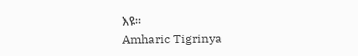እዩ።
Amharic Tigrinya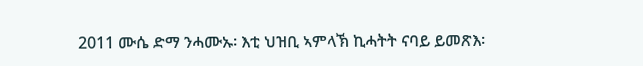2011 ሙሴ ድማ ንሓሙኡ፡ እቲ ህዝቢ ኣምላኽ ኪሓትት ናባይ ይመጽእ፡